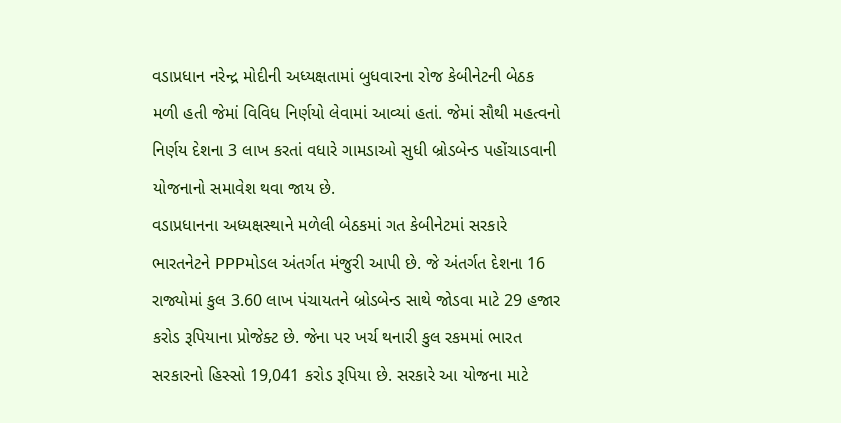વડાપ્રધાન નરેન્દ્ર મોદીની અધ્યક્ષતામાં બુધવારના રોજ કેબીનેટની બેઠક મળી હતી જેમાં વિવિધ નિર્ણયો લેવામાં આવ્યાં હતાં. જેમાં સૌથી મહત્વનો નિર્ણય દેશના 3 લાખ કરતાં વધારે ગામડાઓ સુધી બ્રોડબેન્ડ પહોંચાડવાની યોજનાનો સમાવેશ થવા જાય છે.
વડાપ્રધાનના અધ્યક્ષસ્થાને મળેલી બેઠકમાં ગત કેબીનેટમાં સરકારે ભારતનેટને PPPમોડલ અંતર્ગત મંજુરી આપી છે. જે અંતર્ગત દેશના 16 રાજ્યોમાં કુલ 3.60 લાખ પંચાયતને બ્રોડબેન્ડ સાથે જોડવા માટે 29 હજાર કરોડ રૂપિયાના પ્રોજેક્ટ છે. જેના પર ખર્ચ થનારી કુલ રકમમાં ભારત સરકારનો હિસ્સો 19,041 કરોડ રૂપિયા છે. સરકારે આ યોજના માટે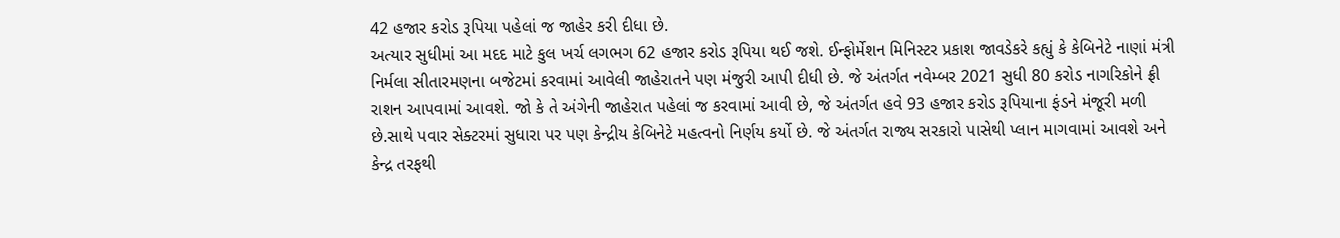42 હજાર કરોડ રૂપિયા પહેલાં જ જાહેર કરી દીધા છે.
અત્યાર સુધીમાં આ મદદ માટે કુલ ખર્ચ લગભગ 62 હજાર કરોડ રૂપિયા થઈ જશે. ઈન્ફોર્મેશન મિનિસ્ટર પ્રકાશ જાવડેકરે કહ્યું કે કેબિનેટે નાણાં મંત્રી નિર્મલા સીતારમણના બજેટમાં કરવામાં આવેલી જાહેરાતને પણ મંજુરી આપી દીધી છે. જે અંતર્ગત નવેમ્બર 2021 સુધી 80 કરોડ નાગરિકોને ફ્રી રાશન આપવામાં આવશે. જો કે તે અંગેની જાહેરાત પહેલાં જ કરવામાં આવી છે, જે અંતર્ગત હવે 93 હજાર કરોડ રૂપિયાના ફંડને મંજૂરી મળી છે.સાથે પવાર સેક્ટરમાં સુધારા પર પણ કેન્દ્રીય કેબિનેટે મહત્વનો નિર્ણય કર્યો છે. જે અંતર્ગત રાજ્ય સરકારો પાસેથી પ્લાન માગવામાં આવશે અને કેન્દ્ર તરફથી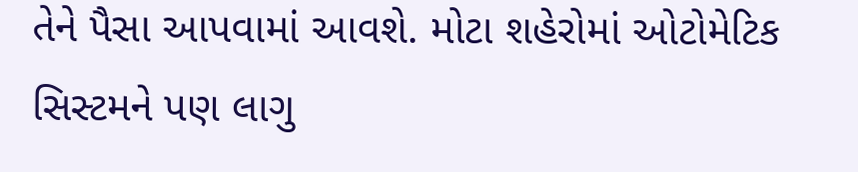તેને પૈસા આપવામાં આવશે. મોટા શહેરોમાં ઓટોમેટિક સિસ્ટમને પણ લાગુ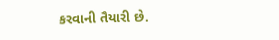કરવાની તૈયારી છે.